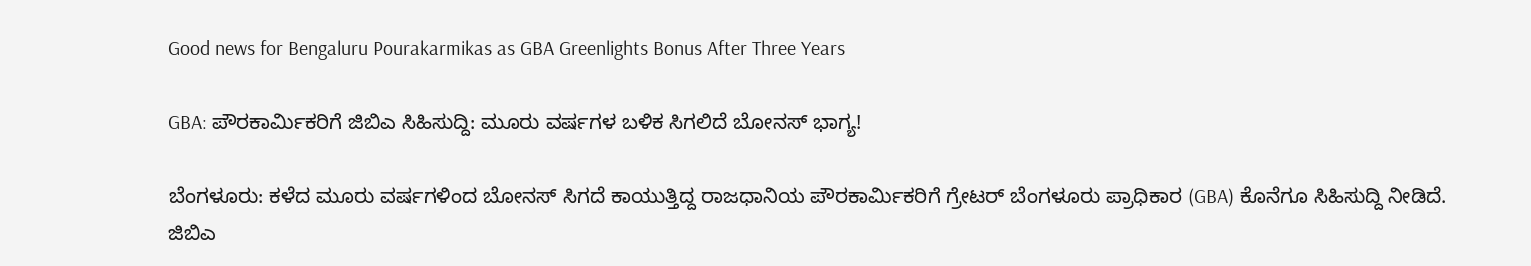Good news for Bengaluru Pourakarmikas as GBA Greenlights Bonus After Three Years

GBA: ಪೌರಕಾರ್ಮಿಕರಿಗೆ ಜಿಬಿಎ ಸಿಹಿಸುದ್ದಿ: ಮೂರು ವರ್ಷಗಳ ಬಳಿಕ ಸಿಗಲಿದೆ ಬೋನಸ್ ಭಾಗ್ಯ!

ಬೆಂಗಳೂರು: ಕಳೆದ ಮೂರು ವರ್ಷಗಳಿಂದ ಬೋನಸ್ ಸಿಗದೆ ಕಾಯುತ್ತಿದ್ದ ರಾಜಧಾನಿಯ ಪೌರಕಾರ್ಮಿಕರಿಗೆ ಗ್ರೇಟರ್ ಬೆಂಗಳೂರು ಪ್ರಾಧಿಕಾರ (GBA) ಕೊನೆಗೂ ಸಿಹಿಸುದ್ದಿ ನೀಡಿದೆ. ಜಿಬಿಎ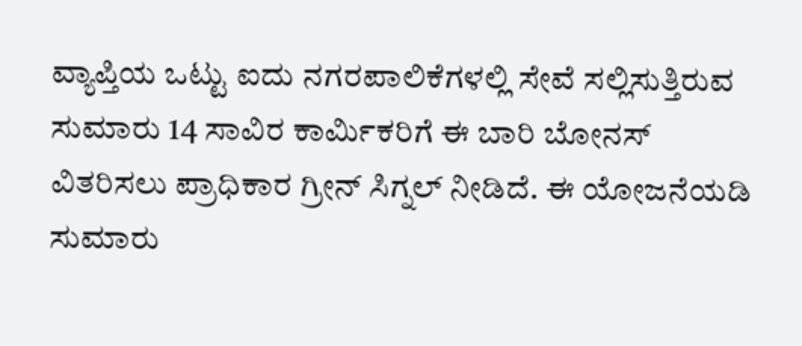ವ್ಯಾಪ್ತಿಯ ಒಟ್ಟು ಐದು ನಗರಪಾಲಿಕೆಗಳಲ್ಲಿ ಸೇವೆ ಸಲ್ಲಿಸುತ್ತಿರುವ ಸುಮಾರು 14 ಸಾವಿರ ಕಾರ್ಮಿಕರಿಗೆ ಈ ಬಾರಿ ಬೋನಸ್ ವಿತರಿಸಲು ಪ್ರಾಧಿಕಾರ ಗ್ರೀನ್ ಸಿಗ್ನಲ್ ನೀಡಿದೆ. ಈ ಯೋಜನೆಯಡಿ ಸುಮಾರು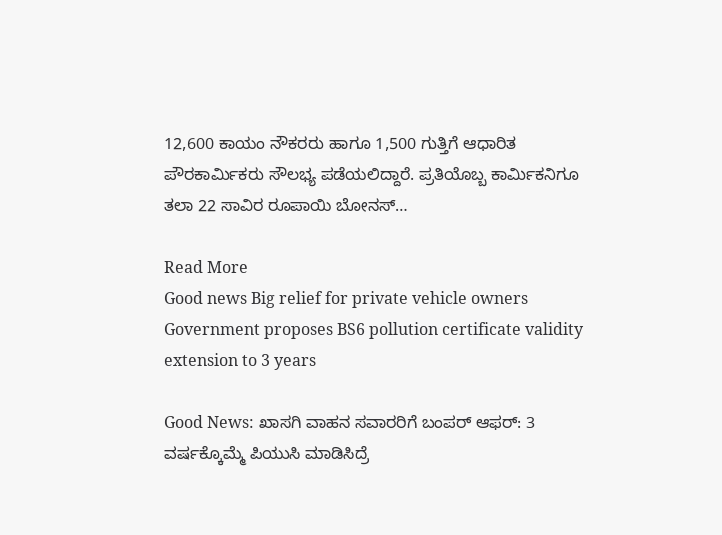12,600 ಕಾಯಂ ನೌಕರರು ಹಾಗೂ 1,500 ಗುತ್ತಿಗೆ ಆಧಾರಿತ ಪೌರಕಾರ್ಮಿಕರು ಸೌಲಭ್ಯ ಪಡೆಯಲಿದ್ದಾರೆ. ಪ್ರತಿಯೊಬ್ಬ ಕಾರ್ಮಿಕನಿಗೂ ತಲಾ 22 ಸಾವಿರ ರೂಪಾಯಿ ಬೋನಸ್…

Read More
Good news Big relief for private vehicle owners Government proposes BS6 pollution certificate validity extension to 3 years

Good News: ಖಾಸಗಿ ವಾಹನ ಸವಾರರಿಗೆ ಬಂಪರ್ ಆಫರ್: 3 ವರ್ಷಕ್ಕೊಮ್ಮೆ ಪಿಯುಸಿ ಮಾಡಿಸಿದ್ರೆ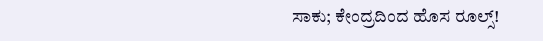ಸಾಕು; ಕೇಂದ್ರದಿಂದ ಹೊಸ ರೂಲ್ಸ್!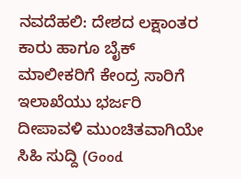ನವದೆಹಲಿ: ದೇಶದ ಲಕ್ಷಾಂತರ ಕಾರು ಹಾಗೂ ಬೈಕ್ ಮಾಲೀಕರಿಗೆ ಕೇಂದ್ರ ಸಾರಿಗೆ ಇಲಾಖೆಯು ಭರ್ಜರಿ ದೀಪಾವಳಿ ಮುಂಚಿತವಾಗಿಯೇ ಸಿಹಿ ಸುದ್ದಿ (Good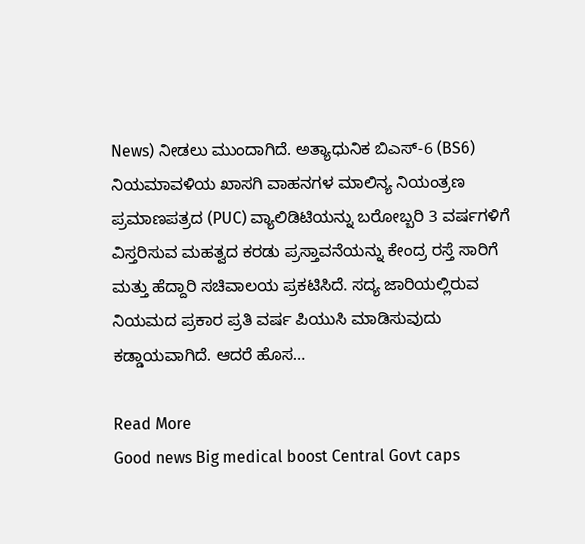News) ನೀಡಲು ಮುಂದಾಗಿದೆ. ಅತ್ಯಾಧುನಿಕ ಬಿಎಸ್-6 (BS6) ನಿಯಮಾವಳಿಯ ಖಾಸಗಿ ವಾಹನಗಳ ಮಾಲಿನ್ಯ ನಿಯಂತ್ರಣ ಪ್ರಮಾಣಪತ್ರದ (PUC) ವ್ಯಾಲಿಡಿಟಿಯನ್ನು ಬರೋಬ್ಬರಿ 3 ವರ್ಷಗಳಿಗೆ ವಿಸ್ತರಿಸುವ ಮಹತ್ವದ ಕರಡು ಪ್ರಸ್ತಾವನೆಯನ್ನು ಕೇಂದ್ರ ರಸ್ತೆ ಸಾರಿಗೆ ಮತ್ತು ಹೆದ್ದಾರಿ ಸಚಿವಾಲಯ ಪ್ರಕಟಿಸಿದೆ. ಸದ್ಯ ಜಾರಿಯಲ್ಲಿರುವ ನಿಯಮದ ಪ್ರಕಾರ ಪ್ರತಿ ವರ್ಷ ಪಿಯುಸಿ ಮಾಡಿಸುವುದು ಕಡ್ಡಾಯವಾಗಿದೆ. ಆದರೆ ಹೊಸ…

Read More
Good news Big medical boost Central Govt caps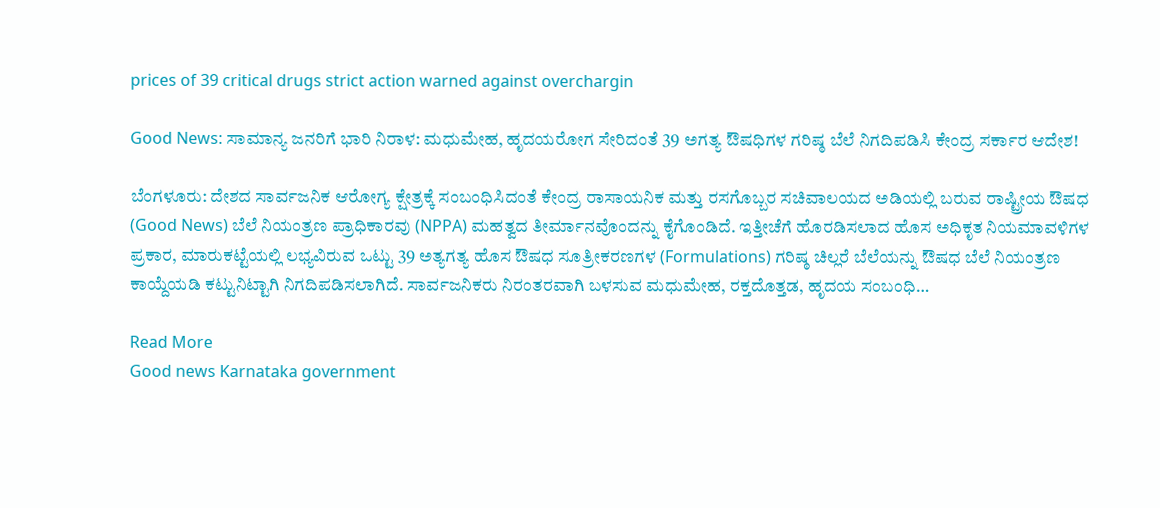prices of 39 critical drugs strict action warned against overchargin

Good News: ಸಾಮಾನ್ಯ ಜನರಿಗೆ ಭಾರಿ ನಿರಾಳ: ಮಧುಮೇಹ, ಹೃದಯರೋಗ ಸೇರಿದಂತೆ 39 ಅಗತ್ಯ ಔಷಧಿಗಳ ಗರಿಷ್ಠ ಬೆಲೆ ನಿಗದಿಪಡಿಸಿ ಕೇಂದ್ರ ಸರ್ಕಾರ ಆದೇಶ!

ಬೆಂಗಳೂರು: ದೇಶದ ಸಾರ್ವಜನಿಕ ಆರೋಗ್ಯ ಕ್ಷೇತ್ರಕ್ಕೆ ಸಂಬಂಧಿಸಿದಂತೆ ಕೇಂದ್ರ ರಾಸಾಯನಿಕ ಮತ್ತು ರಸಗೊಬ್ಬರ ಸಚಿವಾಲಯದ ಅಡಿಯಲ್ಲಿ ಬರುವ ರಾಷ್ಟ್ರೀಯ ಔಷಧ (Good News) ಬೆಲೆ ನಿಯಂತ್ರಣ ಪ್ರಾಧಿಕಾರವು (NPPA) ಮಹತ್ವದ ತೀರ್ಮಾನವೊಂದನ್ನು ಕೈಗೊಂಡಿದೆ. ಇತ್ತೀಚೆಗೆ ಹೊರಡಿಸಲಾದ ಹೊಸ ಅಧಿಕೃತ ನಿಯಮಾವಳಿಗಳ ಪ್ರಕಾರ, ಮಾರುಕಟ್ಟೆಯಲ್ಲಿ ಲಭ್ಯವಿರುವ ಒಟ್ಟು 39 ಅತ್ಯಗತ್ಯ ಹೊಸ ಔಷಧ ಸೂತ್ರೀಕರಣಗಳ (Formulations) ಗರಿಷ್ಠ ಚಿಲ್ಲರೆ ಬೆಲೆಯನ್ನು ಔಷಧ ಬೆಲೆ ನಿಯಂತ್ರಣ ಕಾಯ್ದೆಯಡಿ ಕಟ್ಟುನಿಟ್ಟಾಗಿ ನಿಗದಿಪಡಿಸಲಾಗಿದೆ. ಸಾರ್ವಜನಿಕರು ನಿರಂತರವಾಗಿ ಬಳಸುವ ಮಧುಮೇಹ, ರಕ್ತದೊತ್ತಡ, ಹೃದಯ ಸಂಬಂಧಿ…

Read More
Good news Karnataka government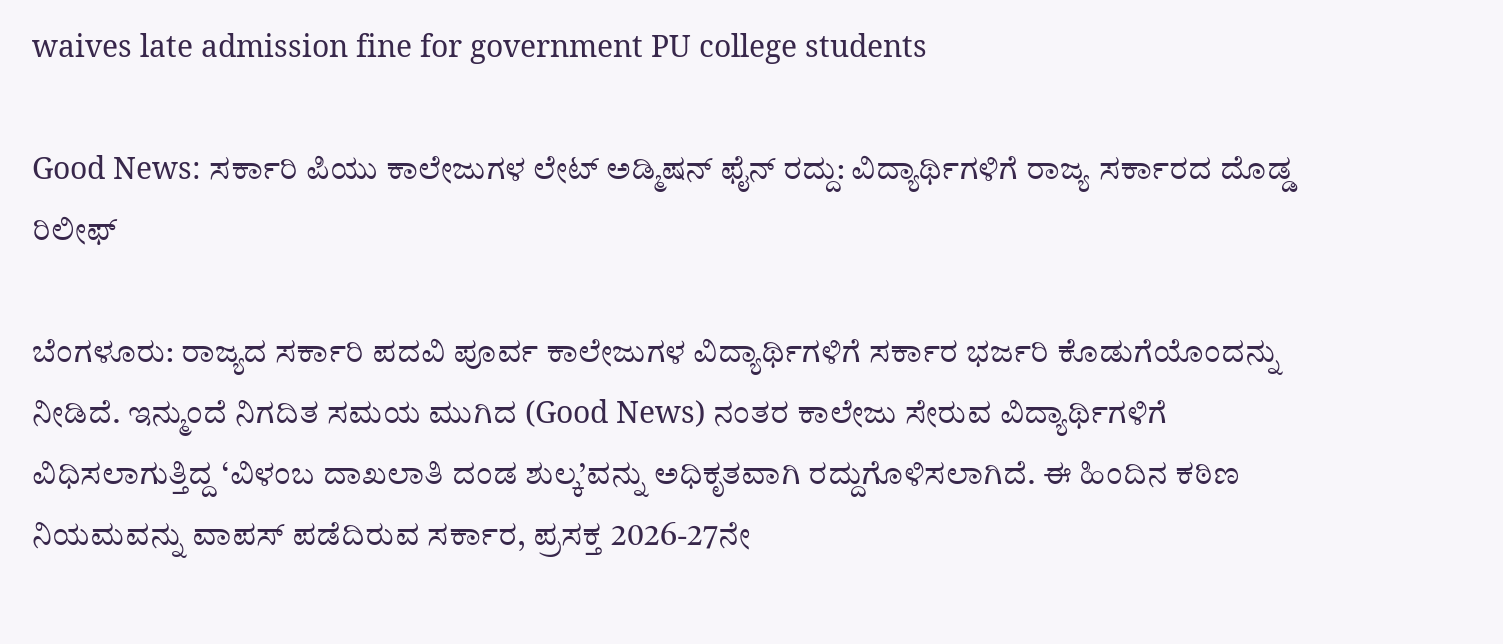waives late admission fine for government PU college students

Good News: ಸರ್ಕಾರಿ ಪಿಯು ಕಾಲೇಜುಗಳ ಲೇಟ್ ಅಡ್ಮಿಷನ್ ಫೈನ್ ರದ್ದು: ವಿದ್ಯಾರ್ಥಿಗಳಿಗೆ ರಾಜ್ಯ ಸರ್ಕಾರದ ದೊಡ್ಡ ರಿಲೀಫ್

ಬೆಂಗಳೂರು: ರಾಜ್ಯದ ಸರ್ಕಾರಿ ಪದವಿ ಪೂರ್ವ ಕಾಲೇಜುಗಳ ವಿದ್ಯಾರ್ಥಿಗಳಿಗೆ ಸರ್ಕಾರ ಭರ್ಜರಿ ಕೊಡುಗೆಯೊಂದನ್ನು ನೀಡಿದೆ. ಇನ್ಮುಂದೆ ನಿಗದಿತ ಸಮಯ ಮುಗಿದ (Good News) ನಂತರ ಕಾಲೇಜು ಸೇರುವ ವಿದ್ಯಾರ್ಥಿಗಳಿಗೆ ವಿಧಿಸಲಾಗುತ್ತಿದ್ದ ‘ವಿಳಂಬ ದಾಖಲಾತಿ ದಂಡ ಶುಲ್ಕ’ವನ್ನು ಅಧಿಕೃತವಾಗಿ ರದ್ದುಗೊಳಿಸಲಾಗಿದೆ. ಈ ಹಿಂದಿನ ಕಠಿಣ ನಿಯಮವನ್ನು ವಾಪಸ್ ಪಡೆದಿರುವ ಸರ್ಕಾರ, ಪ್ರಸಕ್ತ 2026-27ನೇ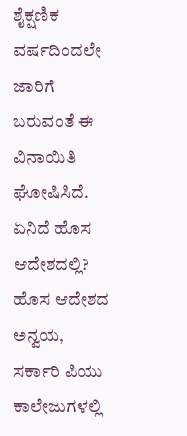ಶೈಕ್ಷಣಿಕ ವರ್ಷದಿಂದಲೇ ಜಾರಿಗೆ ಬರುವಂತೆ ಈ ವಿನಾಯಿತಿ ಘೋಷಿಸಿದೆ. ಏನಿದೆ ಹೊಸ ಆದೇಶದಲ್ಲಿ? ಹೊಸ ಆದೇಶದ ಅನ್ವಯ, ಸರ್ಕಾರಿ ಪಿಯು ಕಾಲೇಜುಗಳಲ್ಲಿ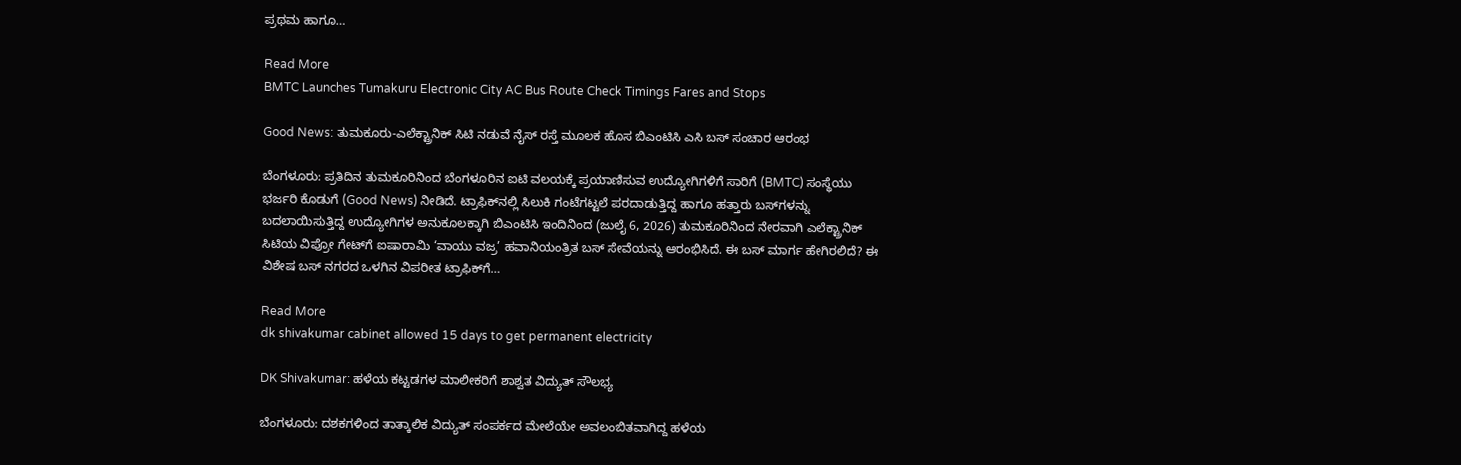ಪ್ರಥಮ ಹಾಗೂ…

Read More
BMTC Launches Tumakuru Electronic City AC Bus Route Check Timings Fares and Stops

Good News: ತುಮಕೂರು-ಎಲೆಕ್ಟ್ರಾನಿಕ್ ಸಿಟಿ ನಡುವೆ ನೈಸ್ ರಸ್ತೆ ಮೂಲಕ ಹೊಸ ಬಿಎಂಟಿಸಿ ಎಸಿ ಬಸ್ ಸಂಚಾರ ಆರಂಭ

ಬೆಂಗಳೂರು: ಪ್ರತಿದಿನ ತುಮಕೂರಿನಿಂದ ಬೆಂಗಳೂರಿನ ಐಟಿ ವಲಯಕ್ಕೆ ಪ್ರಯಾಣಿಸುವ ಉದ್ಯೋಗಿಗಳಿಗೆ ಸಾರಿಗೆ (BMTC) ಸಂಸ್ಥೆಯು ಭರ್ಜರಿ ಕೊಡುಗೆ (Good News) ನೀಡಿದೆ. ಟ್ರಾಫಿಕ್‌ನಲ್ಲಿ ಸಿಲುಕಿ ಗಂಟೆಗಟ್ಟಲೆ ಪರದಾಡುತ್ತಿದ್ದ ಹಾಗೂ ಹತ್ತಾರು ಬಸ್‌ಗಳನ್ನು ಬದಲಾಯಿಸುತ್ತಿದ್ದ ಉದ್ಯೋಗಿಗಳ ಅನುಕೂಲಕ್ಕಾಗಿ ಬಿಎಂಟಿಸಿ ಇಂದಿನಿಂದ (ಜುಲೈ 6, 2026) ತುಮಕೂರಿನಿಂದ ನೇರವಾಗಿ ಎಲೆಕ್ಟ್ರಾನಿಕ್ ಸಿಟಿಯ ವಿಪ್ರೋ ಗೇಟ್‌ಗೆ ಐಷಾರಾಮಿ ‘ವಾಯು ವಜ್ರ’ ಹವಾನಿಯಂತ್ರಿತ ಬಸ್ ಸೇವೆಯನ್ನು ಆರಂಭಿಸಿದೆ. ಈ ಬಸ್‌ ಮಾರ್ಗ ಹೇಗಿರಲಿದೆ? ಈ ವಿಶೇಷ ಬಸ್ ನಗರದ ಒಳಗಿನ ವಿಪರೀತ ಟ್ರಾಫಿಕ್‌ಗೆ…

Read More
dk shivakumar cabinet allowed 15 days to get permanent electricity

DK Shivakumar: ಹಳೆಯ ಕಟ್ಟಡಗಳ ಮಾಲೀಕರಿಗೆ ಶಾಶ್ವತ ವಿದ್ಯುತ್ ಸೌಲಭ್ಯ

ಬೆಂಗಳೂರು: ದಶಕಗಳಿಂದ ತಾತ್ಕಾಲಿಕ ವಿದ್ಯುತ್ ಸಂಪರ್ಕದ ಮೇಲೆಯೇ ಅವಲಂಬಿತವಾಗಿದ್ದ ಹಳೆಯ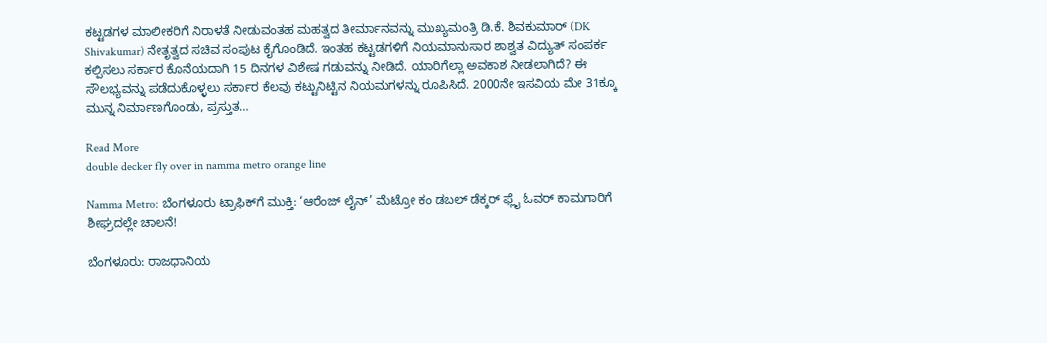ಕಟ್ಟಡಗಳ ಮಾಲೀಕರಿಗೆ ನಿರಾಳತೆ ನೀಡುವಂತಹ ಮಹತ್ವದ ತೀರ್ಮಾನವನ್ನು ಮುಖ್ಯಮಂತ್ರಿ ಡಿ.ಕೆ. ಶಿವಕುಮಾರ್ (DK Shivakumar) ನೇತೃತ್ವದ ಸಚಿವ ಸಂಪುಟ ಕೈಗೊಂಡಿದೆ. ಇಂತಹ ಕಟ್ಟಡಗಳಿಗೆ ನಿಯಮಾನುಸಾರ ಶಾಶ್ವತ ವಿದ್ಯುತ್ ಸಂಪರ್ಕ ಕಲ್ಪಿಸಲು ಸರ್ಕಾರ ಕೊನೆಯದಾಗಿ 15 ದಿನಗಳ ವಿಶೇಷ ಗಡುವನ್ನು ನೀಡಿದೆ. ಯಾರಿಗೆಲ್ಲಾ ಅವಕಾಶ ನೀಡಲಾಗಿದೆ? ಈ ಸೌಲಭ್ಯವನ್ನು ಪಡೆದುಕೊಳ್ಳಲು ಸರ್ಕಾರ ಕೆಲವು ಕಟ್ಟುನಿಟ್ಟಿನ ನಿಯಮಗಳನ್ನು ರೂಪಿಸಿದೆ. 2000ನೇ ಇಸವಿಯ ಮೇ 31ಕ್ಕೂ ಮುನ್ನ ನಿರ್ಮಾಣಗೊಂಡು, ಪ್ರಸ್ತುತ…

Read More
double decker fly over in namma metro orange line

Namma Metro: ಬೆಂಗಳೂರು ಟ್ರಾಫಿಕ್‌ಗೆ ಮುಕ್ತಿ: ‘ಆರೆಂಜ್ ಲೈನ್’ ಮೆಟ್ರೋ ಕಂ ಡಬಲ್ ಡೆಕ್ಕರ್ ಫ್ಲೈ ಓವರ್ ಕಾಮಗಾರಿಗೆ ಶೀಘ್ರದಲ್ಲೇ ಚಾಲನೆ!

ಬೆಂಗಳೂರು: ರಾಜಧಾನಿಯ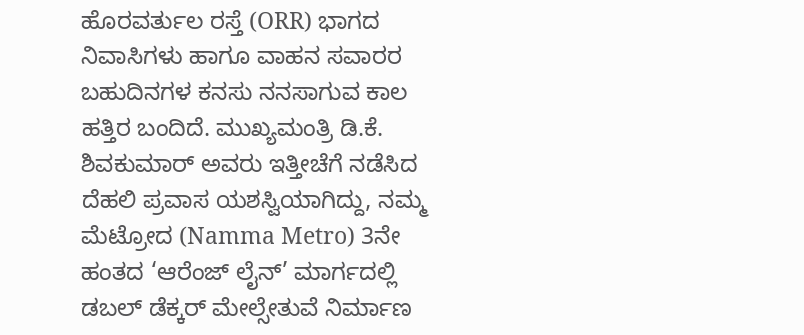ಹೊರವರ್ತುಲ ರಸ್ತೆ (ORR) ಭಾಗದ ನಿವಾಸಿಗಳು ಹಾಗೂ ವಾಹನ ಸವಾರರ ಬಹುದಿನಗಳ ಕನಸು ನನಸಾಗುವ ಕಾಲ ಹತ್ತಿರ ಬಂದಿದೆ. ಮುಖ್ಯಮಂತ್ರಿ ಡಿ.ಕೆ. ಶಿವಕುಮಾರ್ ಅವರು ಇತ್ತೀಚೆಗೆ ನಡೆಸಿದ ದೆಹಲಿ ಪ್ರವಾಸ ಯಶಸ್ವಿಯಾಗಿದ್ದು, ನಮ್ಮ ಮೆಟ್ರೋದ (Namma Metro) 3ನೇ ಹಂತದ ‘ಆರೆಂಜ್ ಲೈನ್’ ಮಾರ್ಗದಲ್ಲಿ ಡಬಲ್ ಡೆಕ್ಕರ್ ಮೇಲ್ಸೇತುವೆ ನಿರ್ಮಾಣ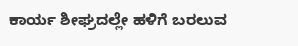ಕಾರ್ಯ ಶೀಘ್ರದಲ್ಲೇ ಹಳಿಗೆ ಬರಲುವ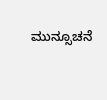ಮುನ್ಸೂಚನೆ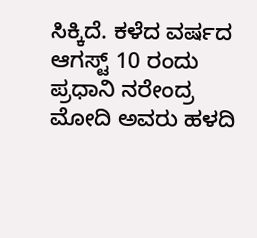ಸಿಕ್ಕಿದೆ. ಕಳೆದ ವರ್ಷದ ಆಗಸ್ಟ್ 10 ರಂದು ಪ್ರಧಾನಿ ನರೇಂದ್ರ ಮೋದಿ ಅವರು ಹಳದಿ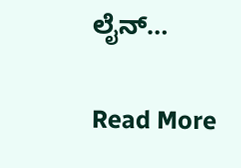ಲೈನ್…

Read More